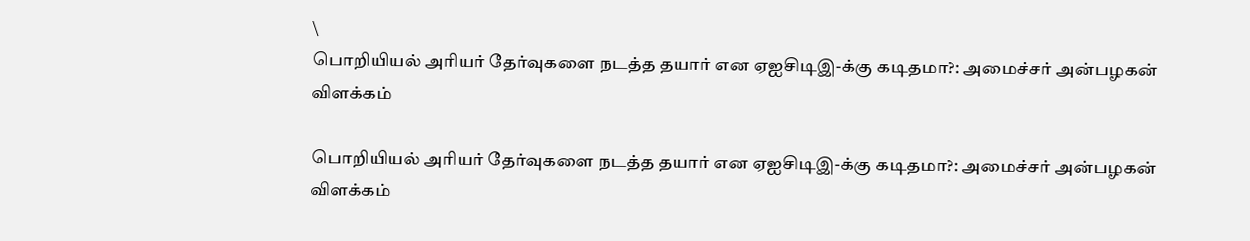\
பொறியியல் அரியர் தேர்வுகளை நடத்த தயார் என ஏஐசிடிஇ-க்கு கடிதமா?: அமைச்சர் அன்பழகன் விளக்கம்

பொறியியல் அரியர் தேர்வுகளை நடத்த தயார் என ஏஐசிடிஇ-க்கு கடிதமா?: அமைச்சர் அன்பழகன் விளக்கம்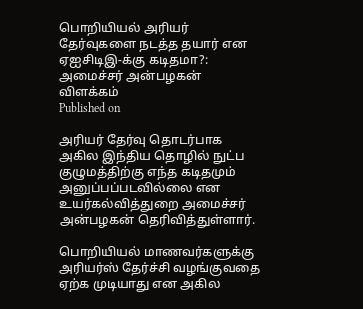பொறியியல் அரியர் தேர்வுகளை நடத்த தயார் என ஏஐசிடிஇ-க்கு கடிதமா?: அமைச்சர் அன்பழகன் விளக்கம்
Published on

அரியர் தேர்வு தொடர்பாக அகில இந்திய தொழில் நுட்ப குழுமத்திற்கு எந்த கடிதமும் அனுப்பப்படவில்லை என உயர்கல்வித்துறை அமைச்சர் அன்பழகன் தெரிவித்துள்ளார்.

பொறியியல் மாணவர்களுக்கு அரியர்ஸ் தேர்ச்சி வழங்குவதை ஏற்க முடியாது என அகில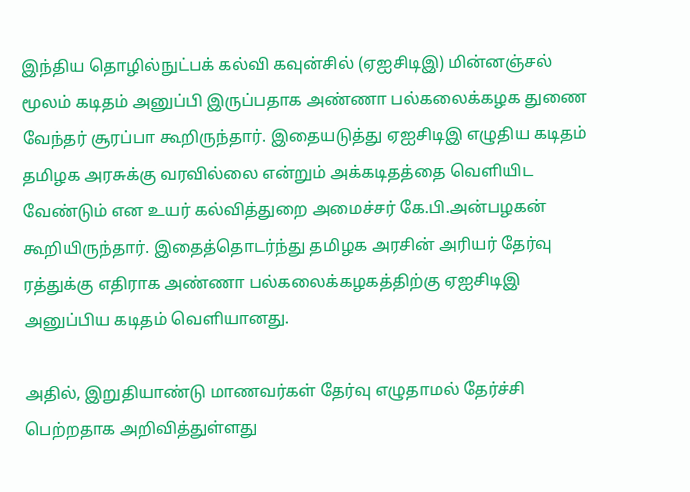இந்திய தொழில்நுட்பக் கல்வி கவுன்சில் (ஏஐசிடிஇ) மின்னஞ்சல் மூலம் கடிதம் அனுப்பி இருப்பதாக அண்ணா பல்கலைக்கழக துணை வேந்தர் சூரப்பா கூறிருந்தார். இதையடுத்து ஏஐசிடிஇ எழுதிய கடிதம் தமிழக அரசுக்கு வரவில்லை என்றும் அக்கடிதத்தை வெளியிட வேண்டும் என உயர் கல்வித்துறை அமைச்சர் கே.பி.அன்பழகன் கூறியிருந்தார். இதைத்தொடர்ந்து தமிழக அரசின் அரியர் தேர்வு ரத்துக்கு எதிராக அண்ணா பல்கலைக்கழகத்திற்கு ஏஐசிடிஇ அனுப்பிய கடிதம் வெளியானது.

அதில், இறுதியாண்டு மாணவர்கள் தேர்வு எழுதாமல் தேர்ச்சி பெற்றதாக அறிவித்துள்ளது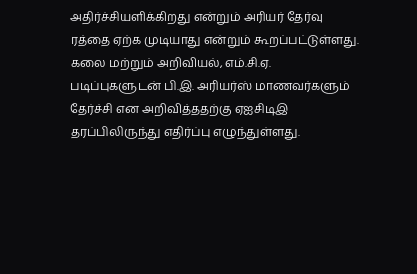அதிர்ச்சியளிக்கிறது என்றும் அரியர் தேர்வு ரத்தை ஏற்க முடியாது என்றும் கூறப்பட்டுள்ளது. கலை மற்றும் அறிவியல், எம்.சி.ஏ. படிப்புகளுடன் பி.இ. அரியர்ஸ் மாணவர்களும் தேர்ச்சி என அறிவித்ததற்கு ஏஐசிடிஇ தரப்பிலிருந்து எதிர்ப்பு எழுந்துள்ளது.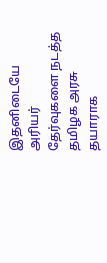இதனிடையே அரியர் தேர்வுகளை நடத்த தமிழக அரசு தயாராக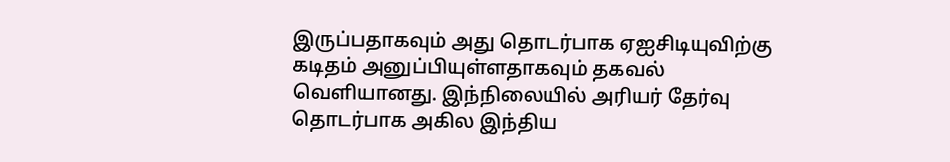இருப்பதாகவும் அது தொடர்பாக ஏஐசிடியுவிற்கு கடிதம் அனுப்பியுள்ளதாகவும் தகவல் வெளியானது. இந்நிலையில் அரியர் தேர்வு தொடர்பாக அகில இந்திய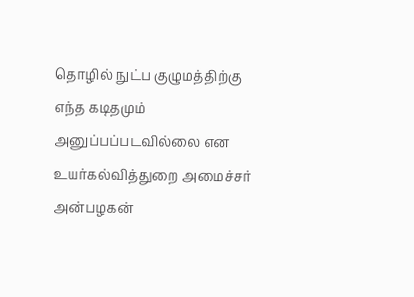தொழில் நுட்ப குழுமத்திற்கு எந்த கடிதமும் அனுப்பப்படவில்லை என உயர்கல்வித்துறை அமைச்சர் அன்பழகன்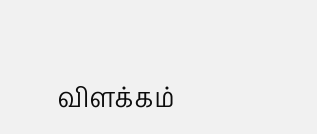விளக்கம்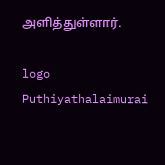அளித்துள்ளார்.

logo
Puthiyathalaimurai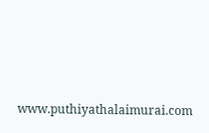www.puthiyathalaimurai.com